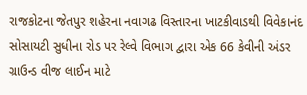રાજકોટના જેતપુર શહેરના નવાગઢ વિસ્તારના ખાટકીવાડથી વિવેકાનંદ સોસાયટી સુધીના રોડ પર રેલ્વે વિભાગ દ્વારા એક 66 કેવીની અંડર ગ્રાઉન્ડ વીજ લાઈન માટે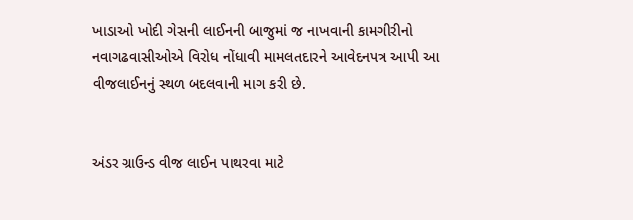ખાડાઓ ખોદી ગેસની લાઈનની બાજુમાં જ નાખવાની કામગીરીનો નવાગઢવાસીઓએ વિરોધ નોંધાવી મામલતદારને આવેદનપત્ર આપી આ વીજલાઈનનું સ્થળ બદલવાની માગ કરી છે.


અંડર ગ્રાઉન્ડ વીજ લાઈન પાથરવા માટે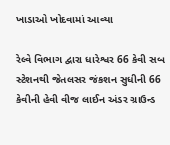ખાડાઓ ખોદવામાં આવ્યા

રેલ્વે વિભાગ દ્વારા ધારેશ્વર 66 કેવી સબ સ્ટેશનથી જેતલસર જંકશન સુધીની 66 કેવીની હેવી વીજ લાઈન અંડર ગ્રાઉન્ડ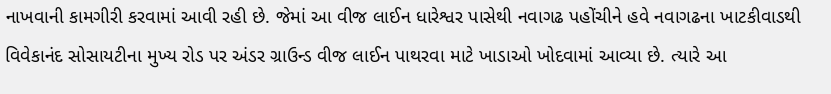નાખવાની કામગીરી કરવામાં આવી રહી છે. જેમાં આ વીજ લાઈન ધારેશ્વર પાસેથી નવાગઢ પહોંચીને હવે નવાગઢના ખાટકીવાડથી વિવેકાનંદ સોસાયટીના મુખ્ય રોડ પર અંડર ગ્રાઉન્ડ વીજ લાઈન પાથરવા માટે ખાડાઓ ખોદવામાં આવ્યા છે. ત્યારે આ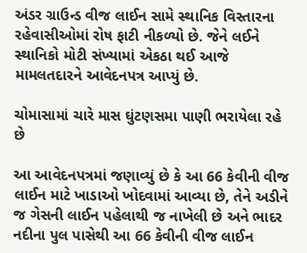અંડર ગ્રાઉન્ડ વીજ લાઈન સામે સ્થાનિક વિસ્તારના રહેવાસીઓમાં રોષ ફાટી નીકળ્યો છે. જેને લઈને સ્થાનિકો મોટી સંખ્યામાં એકઠા થઈ આજે મામલતદારને આવેદનપત્ર આપ્યું છે.

ચોમાસામાં ચારે માસ ઘુંટણસમા પાણી ભરાયેલા રહે છે

આ આવેદનપત્રમાં જણાવ્યું છે કે આ 66 કેવીની વીજ લાઈન માટે ખાડાઓ ખોદવામાં આવ્યા છે, તેને અડીને જ ગેસની લાઈન પહેલાથી જ નાખેલી છે અને ભાદર નદીના પુલ પાસેથી આ 66 કેવીની વીજ લાઈન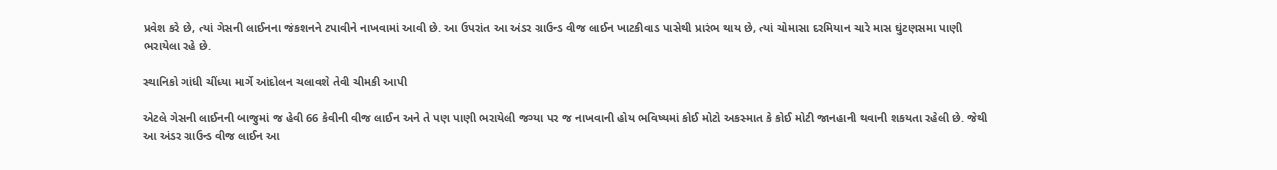પ્રવેશ કરે છે, ત્યાં ગેસની લાઈનના જંકશનને ટપાવીને નાખવામાં આવી છે. આ ઉપરાંત આ અંડર ગ્રાઉન્ડ વીજ લાઈન ખાટકીવાડ પાસેથી પ્રારંભ થાય છે, ત્યાં ચોમાસા દરમિયાન ચારે માસ ઘુંટણસમા પાણી ભરાયેલા રહે છે.

સ્થાનિકો ગાંધી ચીંધ્યા માર્ગે આંદોલન ચલાવશે તેવી ચીમકી આપી

એટલે ગેસની લાઈનની બાજુમાં જ હેવી 66 કેવીની વીજ લાઈન અને તે પણ પાણી ભરાયેલી જગ્યા પર જ નાખવાની હોય ભવિષ્યમાં કોઈ મોટો અકસ્માત કે કોઈ મોટી જાનહાની થવાની શકયતા રહેલી છે. જેથી આ અંડર ગ્રાઉન્ડ વીજ લાઈન આ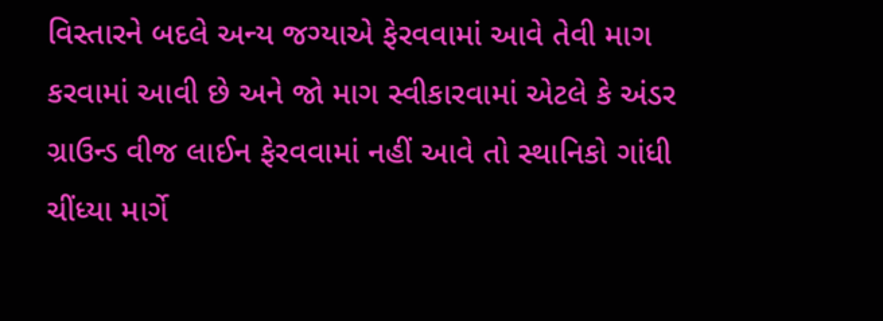વિસ્તારને બદલે અન્ય જગ્યાએ ફેરવવામાં આવે તેવી માગ કરવામાં આવી છે અને જો માગ સ્વીકારવામાં એટલે કે અંડર ગ્રાઉન્ડ વીજ લાઈન ફેરવવામાં નહીં આવે તો સ્થાનિકો ગાંધી ચીંધ્યા માર્ગે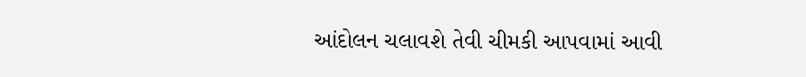આંદોલન ચલાવશે તેવી ચીમકી આપવામાં આવી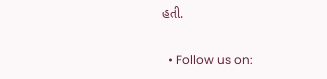હતી.

  • Follow us on: